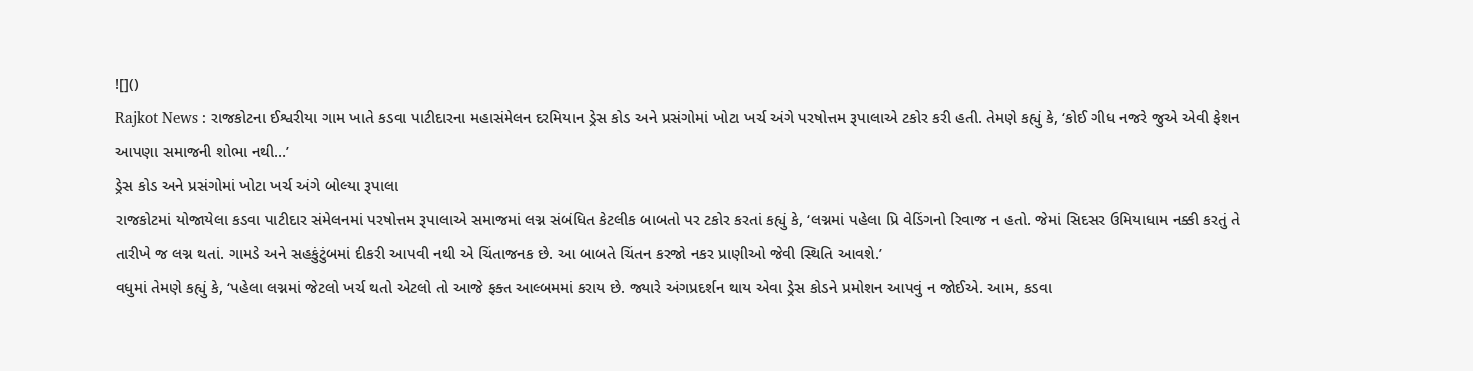![]()
Rajkot News : રાજકોટના ઈશ્વરીયા ગામ ખાતે કડવા પાટીદારના મહાસંમેલન દરમિયાન ડ્રેસ કોડ અને પ્રસંગોમાં ખોટા ખર્ચ અંગે પરષોત્તમ રૂપાલાએ ટકોર કરી હતી. તેમણે કહ્યું કે, ‘કોઈ ગીધ નજરે જુએ એવી ફેશન આપણા સમાજની શોભા નથી…’
ડ્રેસ કોડ અને પ્રસંગોમાં ખોટા ખર્ચ અંગે બોલ્યા રૂપાલા
રાજકોટમાં યોજાયેલા કડવા પાટીદાર સંમેલનમાં પરષોત્તમ રૂપાલાએ સમાજમાં લગ્ન સંબંધિત કેટલીક બાબતો પર ટકોર કરતાં કહ્યું કે, ‘લગ્નમાં પહેલા પ્રિ વેડિંગનો રિવાજ ન હતો. જેમાં સિદસર ઉમિયાધામ નક્કી કરતું તે તારીખે જ લગ્ન થતાં. ગામડે અને સહકુંટુંબમાં દીકરી આપવી નથી એ ચિંતાજનક છે. આ બાબતે ચિંતન કરજો નકર પ્રાણીઓ જેવી સ્થિતિ આવશે.’
વધુમાં તેમણે કહ્યું કે, ‘પહેલા લગ્નમાં જેટલો ખર્ચ થતો એટલો તો આજે ફક્ત આલ્બમમાં કરાય છે. જ્યારે અંગપ્રદર્શન થાય એવા ડ્રેસ કોડને પ્રમોશન આપવું ન જોઈએ. આમ, કડવા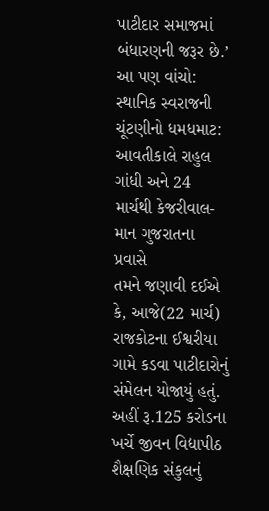પાટીદાર સમાજમાં બંધારણની જરૂર છે.’
આ પણ વાંચો: સ્થાનિક સ્વરાજની ચૂંટણીનો ધમધમાટ: આવતીકાલે રાહુલ ગાંધી અને 24 માર્ચથી કેજરીવાલ-માન ગુજરાતના પ્રવાસે
તમને જણાવી દઈએ કે, આજે(22 માર્ચ) રાજકોટના ઈશ્વરીયા ગામે કડવા પાટીદારોનું સંમેલન યોજાયું હતું. અહીં રૂ.125 કરોડના ખર્ચે જીવન વિદ્યાપીઠ શૈક્ષણિક સંકુલનું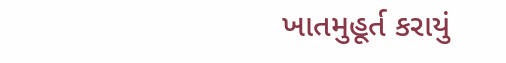ખાતમુહૂર્ત કરાયું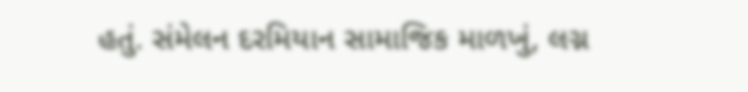હતું. સંમેલન દરમિયાન સામાજિક માળખું, લગ્ન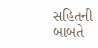સહિતની બાબતે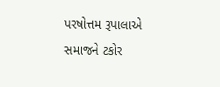પરષોત્તમ રૂપાલાએ સમાજને ટકોર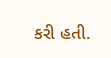કરી હતી.